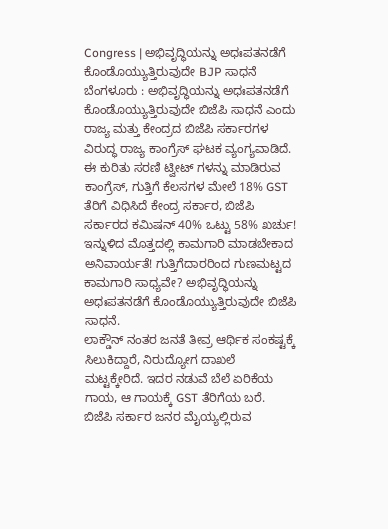Congress | ಅಭಿವೃದ್ಧಿಯನ್ನು ಅಧಃಪತನಡೆಗೆ ಕೊಂಡೊಯ್ಯುತ್ತಿರುವುದೇ BJP ಸಾಧನೆ
ಬೆಂಗಳೂರು : ಅಭಿವೃದ್ಧಿಯನ್ನು ಅಧಃಪತನಡೆಗೆ ಕೊಂಡೊಯ್ಯುತ್ತಿರುವುದೇ ಬಿಜೆಪಿ ಸಾಧನೆ ಎಂದು ರಾಜ್ಯ ಮತ್ತು ಕೇಂದ್ರದ ಬಿಜೆಪಿ ಸರ್ಕಾರಗಳ ವಿರುದ್ಧ ರಾಜ್ಯ ಕಾಂಗ್ರೆಸ್ ಘಟಕ ವ್ಯಂಗ್ಯವಾಡಿದೆ.
ಈ ಕುರಿತು ಸರಣಿ ಟ್ವೀಟ್ ಗಳನ್ನು ಮಾಡಿರುವ ಕಾಂಗ್ರೆಸ್, ಗುತ್ತಿಗೆ ಕೆಲಸಗಳ ಮೇಲೆ 18% GST ತೆರಿಗೆ ವಿಧಿಸಿದೆ ಕೇಂದ್ರ ಸರ್ಕಾರ, ಬಿಜೆಪಿ ಸರ್ಕಾರದ ಕಮಿಷನ್ 40% ಒಟ್ಟು 58% ಖರ್ಚು! ಇನ್ನುಳಿದ ಮೊತ್ತದಲ್ಲಿ ಕಾಮಗಾರಿ ಮಾಡಬೇಕಾದ ಅನಿವಾರ್ಯತೆ! ಗುತ್ತಿಗೆದಾರರಿಂದ ಗುಣಮಟ್ಟದ ಕಾಮಗಾರಿ ಸಾಧ್ಯವೇ? ಅಭಿವೃದ್ಧಿಯನ್ನು ಅಧಃಪತನಡೆಗೆ ಕೊಂಡೊಯ್ಯುತ್ತಿರುವುದೇ ಬಿಜೆಪಿ ಸಾಧನೆ.
ಲಾಕ್ಡೌನ್ ನಂತರ ಜನತೆ ತೀವ್ರ ಆರ್ಥಿಕ ಸಂಕಷ್ಟಕ್ಕೆ ಸಿಲುಕಿದ್ದಾರೆ, ನಿರುದ್ಯೋಗ ದಾಖಲೆ ಮಟ್ಟಕ್ಕೇರಿದೆ. ಇದರ ನಡುವೆ ಬೆಲೆ ಏರಿಕೆಯ ಗಾಯ, ಆ ಗಾಯಕ್ಕೆ GST ತೆರಿಗೆಯ ಬರೆ. ಬಿಜೆಪಿ ಸರ್ಕಾರ ಜನರ ಮೈಯ್ಯಲ್ಲಿರುವ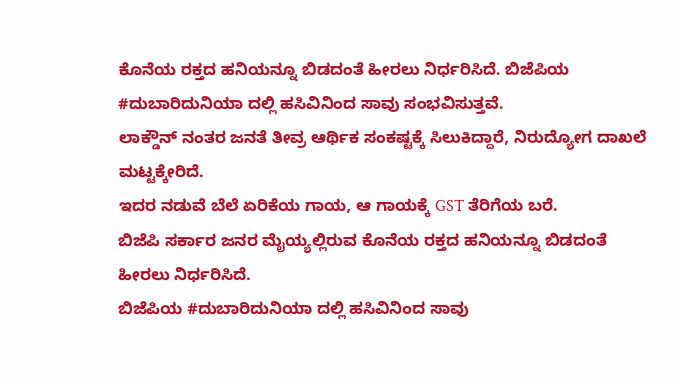ಕೊನೆಯ ರಕ್ತದ ಹನಿಯನ್ನೂ ಬಿಡದಂತೆ ಹೀರಲು ನಿರ್ಧರಿಸಿದೆ. ಬಿಜೆಪಿಯ #ದುಬಾರಿದುನಿಯಾ ದಲ್ಲಿ ಹಸಿವಿನಿಂದ ಸಾವು ಸಂಭವಿಸುತ್ತವೆ.
ಲಾಕ್ಡೌನ್ ನಂತರ ಜನತೆ ತೀವ್ರ ಆರ್ಥಿಕ ಸಂಕಷ್ಟಕ್ಕೆ ಸಿಲುಕಿದ್ದಾರೆ, ನಿರುದ್ಯೋಗ ದಾಖಲೆ ಮಟ್ಟಕ್ಕೇರಿದೆ.
ಇದರ ನಡುವೆ ಬೆಲೆ ಏರಿಕೆಯ ಗಾಯ, ಆ ಗಾಯಕ್ಕೆ GST ತೆರಿಗೆಯ ಬರೆ.
ಬಿಜೆಪಿ ಸರ್ಕಾರ ಜನರ ಮೈಯ್ಯಲ್ಲಿರುವ ಕೊನೆಯ ರಕ್ತದ ಹನಿಯನ್ನೂ ಬಿಡದಂತೆ ಹೀರಲು ನಿರ್ಧರಿಸಿದೆ.
ಬಿಜೆಪಿಯ #ದುಬಾರಿದುನಿಯಾ ದಲ್ಲಿ ಹಸಿವಿನಿಂದ ಸಾವು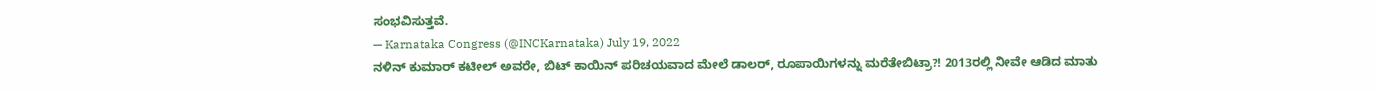ಸಂಭವಿಸುತ್ತವೆ.
— Karnataka Congress (@INCKarnataka) July 19, 2022
ನಳಿನ್ ಕುಮಾರ್ ಕಟೀಲ್ ಅವರೇ, ಬಿಟ್ ಕಾಯಿನ್ ಪರಿಚಯವಾದ ಮೇಲೆ ಡಾಲರ್, ರೂಪಾಯಿಗಳನ್ನು ಮರೆತೇಬಿಟ್ರಾ?! 2013ರಲ್ಲಿ ನೀವೇ ಆಡಿದ ಮಾತು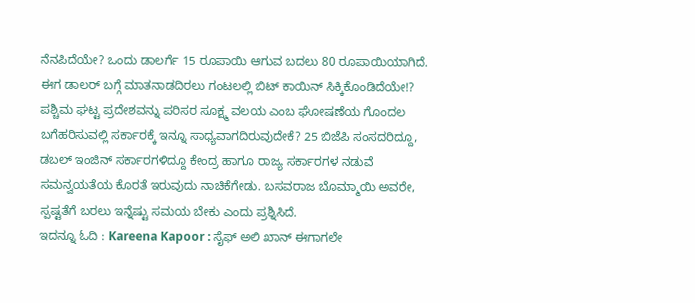ನೆನಪಿದೆಯೇ? ಒಂದು ಡಾಲರ್ಗೆ 15 ರೂಪಾಯಿ ಆಗುವ ಬದಲು 80 ರೂಪಾಯಿಯಾಗಿದೆ. ಈಗ ಡಾಲರ್ ಬಗ್ಗೆ ಮಾತನಾಡದಿರಲು ಗಂಟಲಲ್ಲಿ ಬಿಟ್ ಕಾಯಿನ್ ಸಿಕ್ಕಿಕೊಂಡಿದೆಯೇ!?
ಪಶ್ಚಿಮ ಘಟ್ಟ ಪ್ರದೇಶವನ್ನು ಪರಿಸರ ಸೂಕ್ಷ್ಮ ವಲಯ ಎಂಬ ಘೋಷಣೆಯ ಗೊಂದಲ ಬಗೆಹರಿಸುವಲ್ಲಿ ಸರ್ಕಾರಕ್ಕೆ ಇನ್ನೂ ಸಾಧ್ಯವಾಗದಿರುವುದೇಕೆ? 25 ಬಿಜೆಪಿ ಸಂಸದರಿದ್ದೂ, ಡಬಲ್ ಇಂಜಿನ್ ಸರ್ಕಾರಗಳಿದ್ದೂ ಕೇಂದ್ರ ಹಾಗೂ ರಾಜ್ಯ ಸರ್ಕಾರಗಳ ನಡುವೆ ಸಮನ್ವಯತೆಯ ಕೊರತೆ ಇರುವುದು ನಾಚಿಕೆಗೇಡು. ಬಸವರಾಜ ಬೊಮ್ಮಾಯಿ ಅವರೇ, ಸ್ಪಷ್ಟತೆಗೆ ಬರಲು ಇನ್ನೆಷ್ಟು ಸಮಯ ಬೇಕು ಎಂದು ಪ್ರಶ್ನಿಸಿದೆ.
ಇದನ್ನೂ ಓದಿ : Kareena Kapoor : ಸೈಫ್ ಅಲಿ ಖಾನ್ ಈಗಾಗಲೇ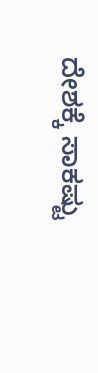ದೇಶಕ್ಕೆ ಸಾಕಷ್ಟು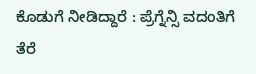ಕೊಡುಗೆ ನೀಡಿದ್ದಾರೆ : ಪ್ರೆಗ್ನೆನ್ಸಿ ವದಂತಿಗೆ ತೆರೆ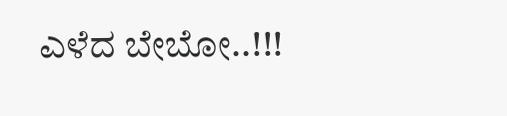ಎಳೆದ ಬೇಬೋ..!!!